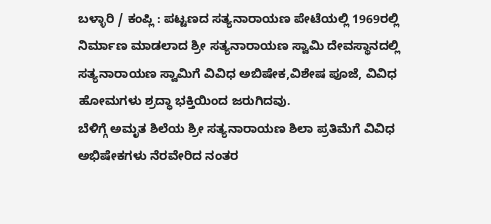ಬಳ್ಳಾರಿ / ಕಂಪ್ಲಿ : ಪಟ್ಟಣದ ಸತ್ಯನಾರಾಯಣ ಪೇಟೆಯಲ್ಲಿ 1969ರಲ್ಲಿ ನಿರ್ಮಾಣ ಮಾಡಲಾದ ಶ್ರೀ ಸತ್ಯನಾರಾಯಣ ಸ್ವಾಮಿ ದೇವಸ್ಥಾನದಲ್ಲಿ ಸತ್ಯನಾರಾಯಣ ಸ್ವಾಮಿಗೆ ವಿವಿಧ ಅಬಿಷೇಕ,ವಿಶೇಷ ಪೂಜೆ, ವಿವಿಧ ಹೋಮಗಳು ಶ್ರದ್ಧಾ ಭಕ್ತಿಯಿಂದ ಜರುಗಿದವು.
ಬೆಳಿಗ್ಗೆ ಅಮೃತ ಶಿಲೆಯ ಶ್ರೀ ಸತ್ಯನಾರಾಯಣ ಶಿಲಾ ಪ್ರತಿಮೆಗೆ ವಿವಿಧ ಅಭಿಷೇಕಗಳು ನೆರವೇರಿದ ನಂತರ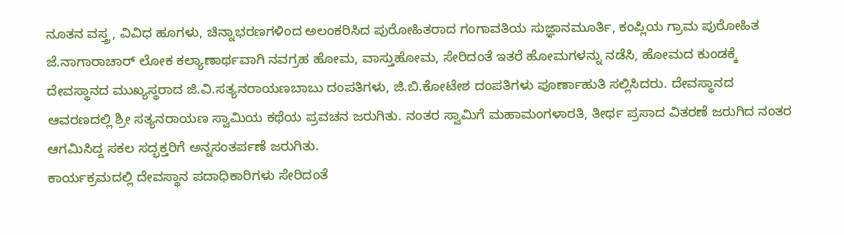ನೂತನ ವಸ್ತ್ರ, ವಿವಿಧ ಹೂಗಳು, ಚಿನ್ನಾಭರಣಗಳಿಂದ ಅಲಂಕರಿಸಿದ ಪುರೋಹಿತರಾದ ಗಂಗಾವತಿಯ ಸುಜ್ಞಾನಮೂರ್ತಿ, ಕಂಪ್ಲಿಯ ಗ್ರಾಮ ಪುರೋಹಿತ ಜೆ.ನಾಗಾರಾಚಾರ್ ಲೋಕ ಕಲ್ಯಾಣಾರ್ಥವಾಗಿ ನವಗ್ರಹ ಹೋಮ, ವಾಸ್ತುಹೋಮ, ಸೇರಿದಂತೆ ಇತರೆ ಹೋಮಗಳನ್ನು ನಡೆಸಿ, ಹೋಮದ ಕುಂಡಕ್ಕೆ ದೇವಸ್ಥಾನದ ಮುಖ್ಯಸ್ಥರಾದ ಜಿ.ವಿ.ಸತ್ಯನರಾಯಣಬಾಬು ದಂಪತಿಗಳು, ಜಿ.ಬಿ.ಕೋಟೇಶ ದಂಪತಿಗಳು ಪೂರ್ಣಾಹುತಿ ಸಲ್ಲಿಸಿದರು. ದೇವಸ್ಥಾನದ ಆವರಣದಲ್ಲಿ ಶ್ರೀ ಸತ್ಯನರಾಯಣ ಸ್ವಾಮಿಯ ಕಥೆಯ ಪ್ರವಚನ ಜರುಗಿತು. ನಂತರ ಸ್ವಾಮಿಗೆ ಮಹಾಮಂಗಳಾರತಿ, ತೀರ್ಥ ಪ್ರಸಾದ ವಿತರಣೆ ಜರುಗಿದ ನಂತರ ಆಗಮಿಸಿದ್ದ ಸಕಲ ಸದ್ಭಕ್ತರಿಗೆ ಅನ್ನಸಂತರ್ಪಣೆ ಜರುಗಿತು.
ಕಾರ್ಯಕ್ರಮದಲ್ಲಿ ದೇವಸ್ಥಾನ ಪದಾಧಿಕಾರಿಗಳು ಸೇರಿದಂತೆ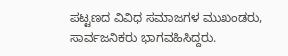ಪಟ್ಟಣದ ವಿವಿಧ ಸಮಾಜಗಳ ಮುಖಂಡರು, ಸಾರ್ವಜನಿಕರು ಭಾಗವಹಿಸಿದ್ದರು.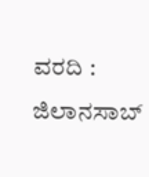ವರದಿ : ಜಿಲಾನಸಾಬ್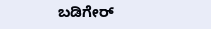ಬಡಿಗೇರ್